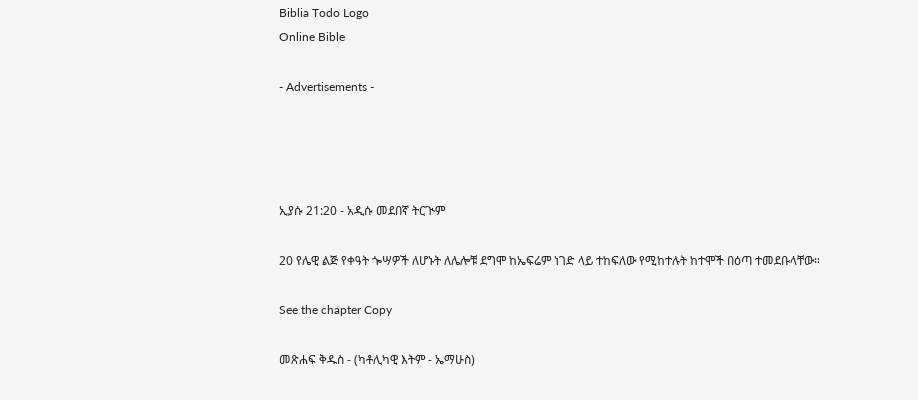Biblia Todo Logo
Online Bible

- Advertisements -




ኢያሱ 21:20 - አዲሱ መደበኛ ትርጒም

20 የሌዊ ልጅ የቀዓት ጐሣዎች ለሆኑት ለሌሎቹ ደግሞ ከኤፍሬም ነገድ ላይ ተከፍለው የሚከተሉት ከተሞች በዕጣ ተመደቡላቸው።

See the chapter Copy

መጽሐፍ ቅዱስ - (ካቶሊካዊ እትም - ኤማሁስ)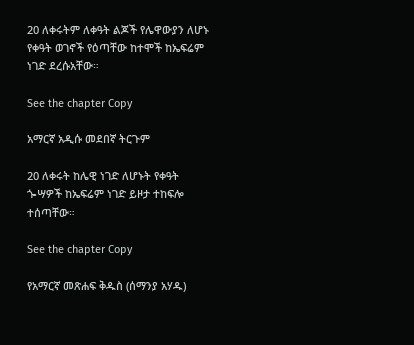20 ለቀሩትም ለቀዓት ልጆች የሌዋውያን ለሆኑ የቀዓት ወገኖች የዕጣቸው ከተሞች ከኤፍሬም ነገድ ደረሱአቸው።

See the chapter Copy

አማርኛ አዲሱ መደበኛ ትርጉም

20 ለቀሩት ከሌዊ ነገድ ለሆኑት የቀዓት ጐሣዎች ከኤፍሬም ነገድ ይዞታ ተከፍሎ ተሰጣቸው።

See the chapter Copy

የአማርኛ መጽሐፍ ቅዱስ (ሰማንያ አሃዱ)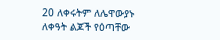20 ለቀሩትም ለሌዋውያኑ ለቀዓት ልጆች የዕጣቸው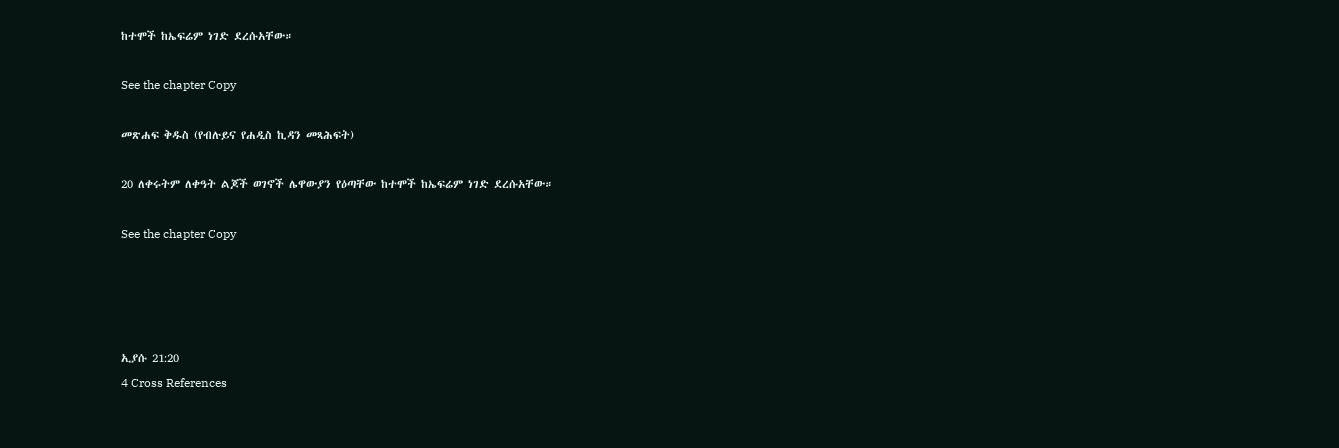ከተሞች ከኤፍሬም ነገድ ደረሱአቸው።

See the chapter Copy

መጽሐፍ ቅዱስ (የብሉይና የሐዲስ ኪዳን መጻሕፍት)

20 ለቀሩትም ለቀዓት ልጆች ወገኖች ሌዋውያን የዕጣቸው ከተሞች ከኤፍሬም ነገድ ደረሱአቸው።

See the chapter Copy




ኢያሱ 21:20
4 Cross References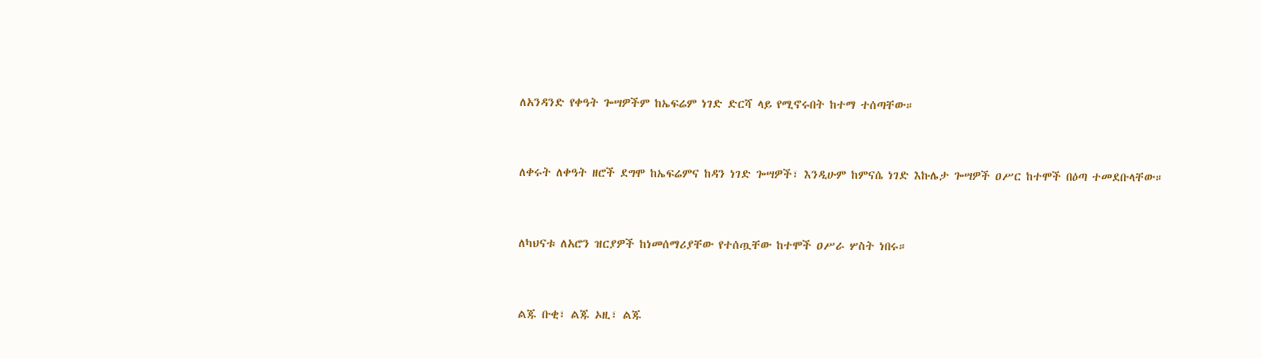ለአንዳንድ የቀዓት ጐሣዎችም ከኤፍሬም ነገድ ድርሻ ላይ የሚኖሩበት ከተማ ተሰጣቸው።


ለቀሩት ለቀዓት ዘሮች ደግሞ ከኤፍሬምና ከዳን ነገድ ጐሣዎች፣ እንዲሁም ከምናሴ ነገድ እኩሌታ ጐሣዎች ዐሥር ከተሞች በዕጣ ተመደቡላቸው።


ለካህናቱ ለአሮን ዝርያዎች ከነመሰማሪያቸው የተሰጧቸው ከተሞች ዐሥራ ሦስት ነበሩ።


ልጁ ቡቂ፣ ልጁ ኦዚ፣ ልጁ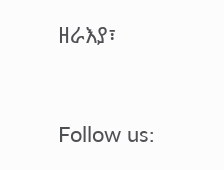ዘራእያ፣


Follow us: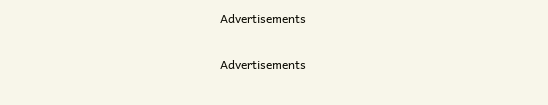Advertisements


Advertisements